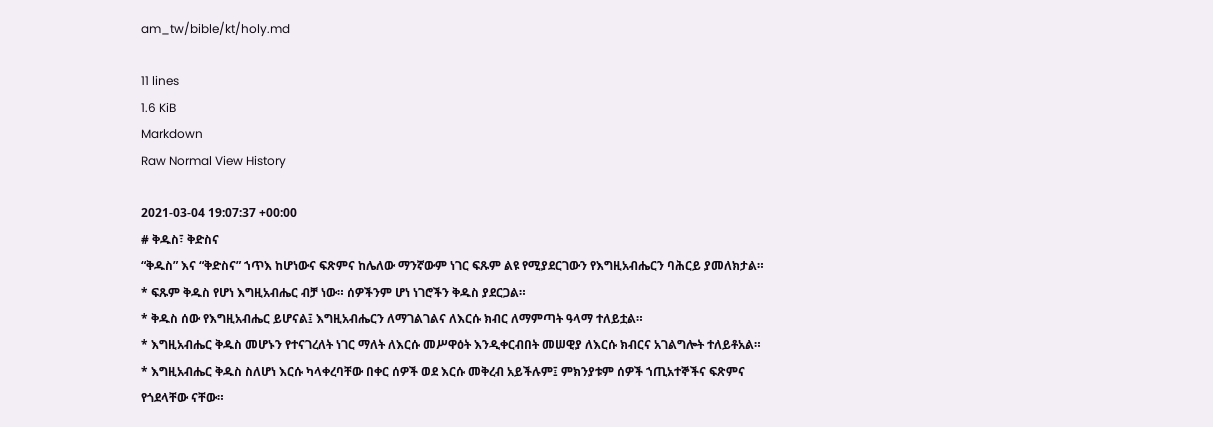am_tw/bible/kt/holy.md

11 lines
1.6 KiB
Markdown
Raw Normal View History

2021-03-04 19:07:37 +00:00
# ቅዱስ፣ ቅድስና
“ቅዱስ” እና “ቅድስና” ኀጥእ ከሆነውና ፍጽምና ከሌለው ማንኛውም ነገር ፍጹም ልዩ የሚያደርገውን የእግዚአብሔርን ባሕርይ ያመለክታል።
* ፍጹም ቅዱስ የሆነ እግዚአብሔር ብቻ ነው። ሰዎችንም ሆነ ነገሮችን ቅዱስ ያደርጋል።
* ቅዱስ ሰው የእግዚአብሔር ይሆናል፤ እግዚአብሔርን ለማገልገልና ለእርሱ ክብር ለማምጣት ዓላማ ተለይቷል።
* እግዚአብሔር ቅዱስ መሆኑን የተናገረለት ነገር ማለት ለእርሱ መሥዋዕት እንዲቀርብበት መሠዊያ ለእርሱ ክብርና አገልግሎት ተለይቶአል።
* እግዚአብሔር ቅዱስ ስለሆነ እርሱ ካላቀረባቸው በቀር ሰዎች ወደ እርሱ መቅረብ አይችሉም፤ ምክንያቱም ሰዎች ኀጢአተኞችና ፍጽምና የጎደላቸው ናቸው።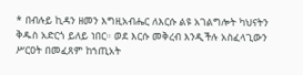* በብሉይ ኪዳን ዘመን እግዚአብሔር ለእርሱ ልዩ አገልግሎት ካህናትን ቅዱስ አድርጎ ይለይ ነበር። ወደ እርሱ መቅረብ እንዲችሉ አስፈላጊውን ሥርዐት በመፈጸም ከኀጢአት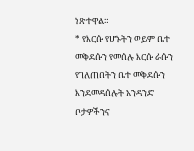ነጽተዋል።
* የእርሱ የሆኑትን ወይም ቤተ መቅደሱን የመሰሉ እርሱ ራሱን የገለጠበትን ቤተ መቅደሱን እንደመዳሰሉት አንዳንድ ቦታዎችንና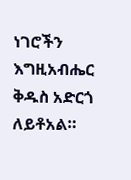ነገሮችን እግዚአብሔር ቅዱስ አድርጎ ለይቶአል።